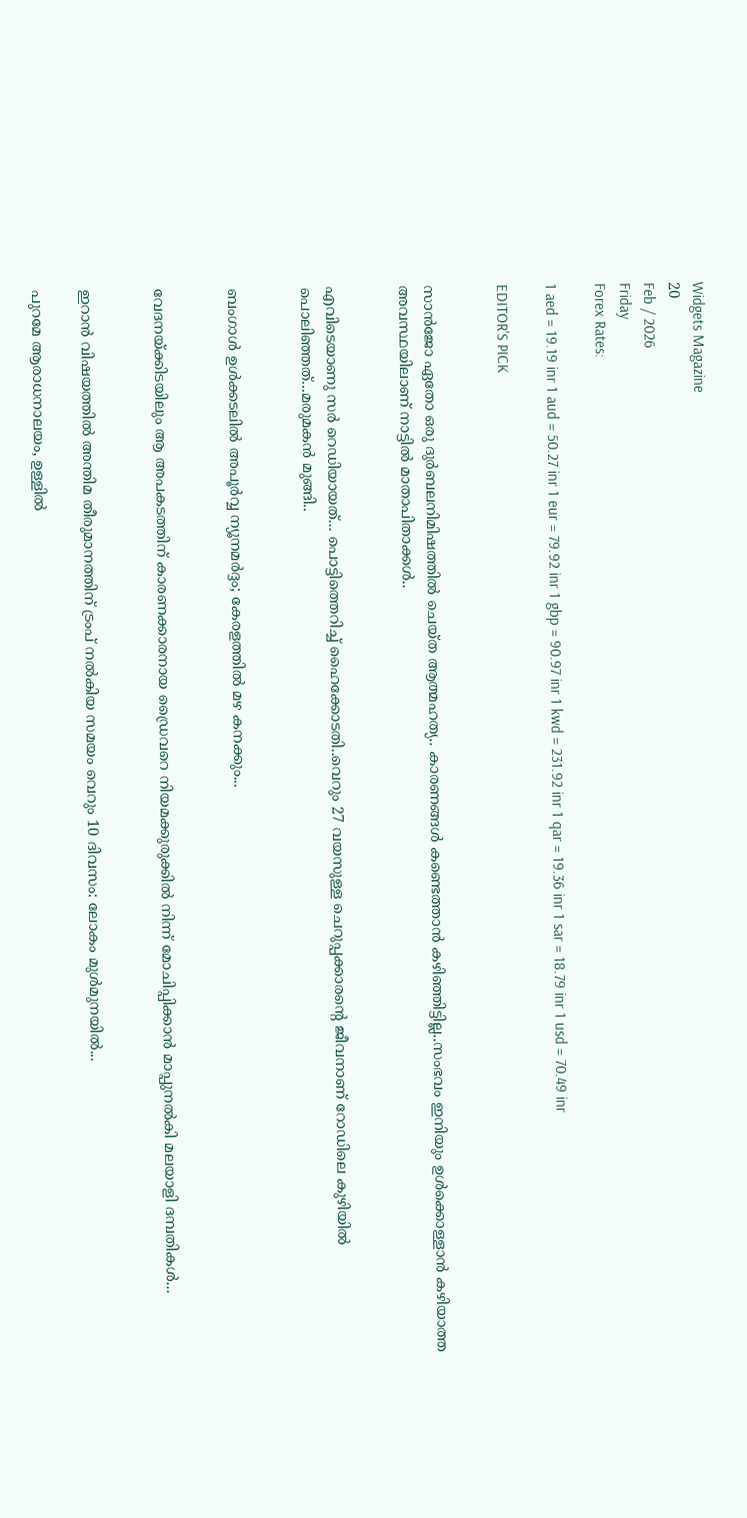Widgets Magazine
20
Feb / 2026
Friday
Forex Rates:

1 aed = 19.19 inr 1 aud = 50.27 inr 1 eur = 79.92 inr 1 gbp = 90.97 inr 1 kwd = 231.92 inr 1 qar = 19.36 inr 1 sar = 18.79 inr 1 usd = 70.49 inr

EDITOR'S PICK


സാൻജോ ഏതോ ഒരു ദുർബലനിമിഷത്തിൽ ചെയ്ത ആത്മഹത്യ.. കാരണങ്ങൾ കണ്ടെത്താൻ കഴിഞ്ഞിട്ടില്ല..സംഭവം ഇനിയും ഉൾക്കൊള്ളാൻ കഴിയാത്ത അവസ്ഥയിലാണ് നാട്ടിൽ മാതാപിതാക്കൾ..


എവിടെയാണു സർ റെഡിയായത്... പൊട്ടിത്തെറിച്ച് ഹൈക്കോടതി..വെറും 27 വയസുള്ള ചെറുപ്പക്കാരന്റെ ജീവനാണ് റോഡിലെ കുഴിയിൽ പൊലിഞ്ഞത്...മരുമകൻ മുങ്ങി..


ബംഗാൾ ഉൾക്കടലിൽ അപൂർവ്വ ന്യൂനമർദ്ദം; കേരളത്തിൽ മഴ കനക്കും...


വേദനയ്ക്കിടയിലും ആ അപകടത്തിന് കാരണക്കാരനായ ഡ്രൈവറെ നിയമക്കുരുക്കിൽ നിന്ന് മോചിപ്പിക്കാൻ മാപ്പുനൽകി മലയാളി ദമ്പതികൾ...


ഇറാൻ വിഷയത്തിൽ അന്തിമ തീരുമാനത്തിന് ട്രംപ് നൽകിയ സമയം വെറും 10 ദിവസം: ലോകം മുൾമുനയിൽ...

പുറമേ ആരാധനാലയം, ഉള്ളിൽ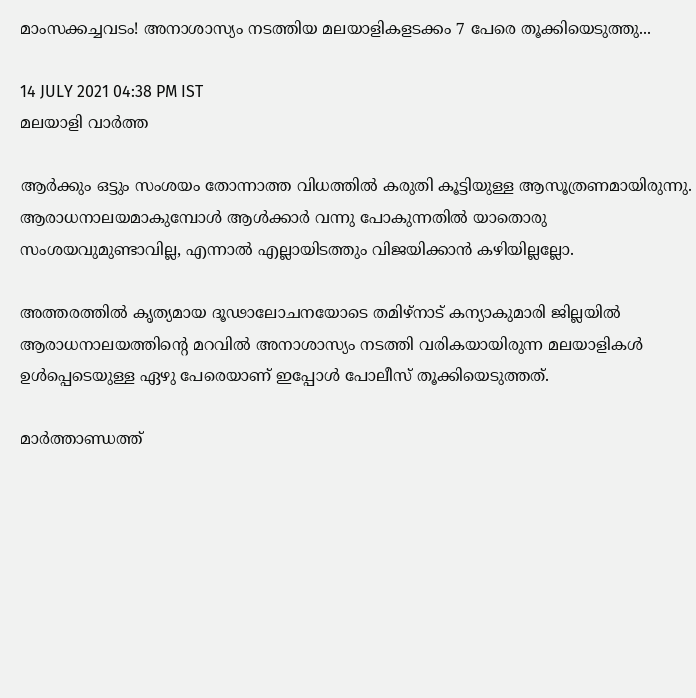മാംസക്കച്ചവടം! അനാശാസ്യം നടത്തിയ മലയാളികളടക്കം 7 പേരെ തൂക്കിയെടുത്തു...

14 JULY 2021 04:38 PM IST
മലയാളി വാര്‍ത്ത

ആർക്കും ഒട്ടും സംശയം തോന്നാത്ത വിധത്തിൽ കരുതി കൂട്ടിയുള്ള ആസൂത്രണമായിരുന്നു. ആരാധനാലയമാകുമ്പോൾ ആൾക്കാർ വന്നു പോകുന്നതിൽ യാതൊരു സംശയവുമുണ്ടാവില്ല, എന്നാൽ എല്ലായിടത്തും വിജയിക്കാൻ കഴിയില്ലല്ലോ.

അത്തരത്തിൽ കൃത്യമായ ദൂഢാലോചനയോടെ തമിഴ്നാട് കന്യാകുമാരി ജില്ലയിൽ ആരാധനാലയത്തിന്റെ മറവിൽ അനാശാസ്യം നടത്തി വരികയായിരുന്ന മലയാളികൾ ഉൾപ്പെടെയുള്ള ഏഴു പേരെയാണ് ഇപ്പോൾ പോലീസ് തൂക്കിയെടുത്തത്.

മാർത്താണ്ഡത്ത്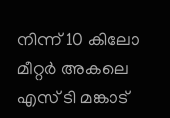നിന്ന് 10 കിലോ മീറ്റർ അകലെ എസ് ടി മങ്കാട്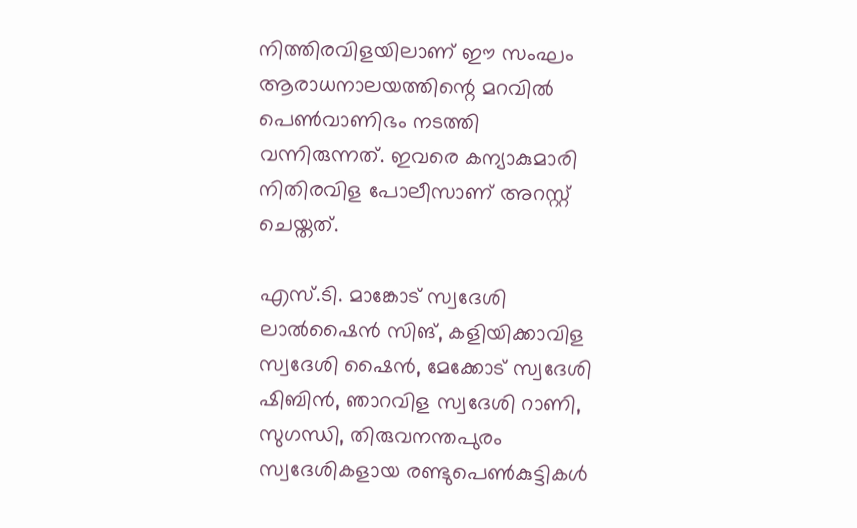നിത്തിരവിളയിലാണ് ഈ സംഘം ആരാധനാലയത്തിന്റെ മറവിൽ പെൺവാണിഭം നടത്തി വന്നിരുന്നത്. ഇവരെ കന്യാകുമാരി നിതിരവിള പോലീസാണ് അറസ്റ്റ് ചെയ്തത്.

എസ്.ടി. മാങ്കോട് സ്വദേശി ലാല്‍ഷൈന്‍ സിങ്, കളിയിക്കാവിള സ്വദേശി ഷൈന്‍, മേക്കോട് സ്വദേശി ഷിബിന്‍, ഞാറവിള സ്വദേശി റാണി, സുഗന്ധി, തിരുവനന്തപുരം സ്വദേശികളായ രണ്ടുപെണ്‍കുട്ടികള്‍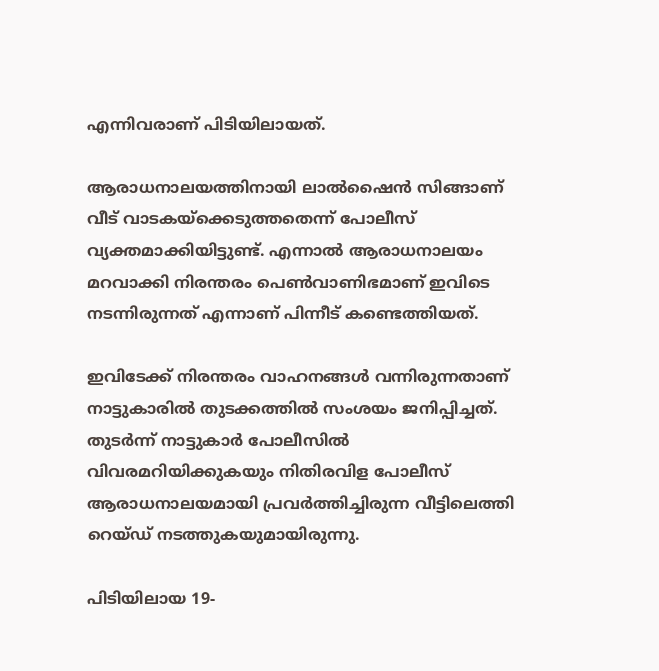എന്നിവരാണ് പിടിയിലായത്.

ആരാധനാലയത്തിനായി ലാല്‍ഷൈന്‍ സിങ്ങാണ് വീട് വാടകയ്‌ക്കെടുത്തതെന്ന് പോലീസ് വ്യക്തമാക്കിയിട്ടുണ്ട്. എന്നാല്‍ ആരാധനാലയം മറവാക്കി നിരന്തരം പെണ്‍വാണിഭമാണ് ഇവിടെ നടന്നിരുന്നത് എന്നാണ് പിന്നീട് കണ്ടെത്തിയത്.

ഇവിടേക്ക് നിരന്തരം വാഹനങ്ങള്‍ വന്നിരുന്നതാണ് നാട്ടുകാരില്‍ തുടക്കത്തിൽ സംശയം ജനിപ്പിച്ചത്. തുടര്‍ന്ന് നാട്ടുകാര്‍ പോലീസില്‍ വിവരമറിയിക്കുകയും നിതിരവിള പോലീസ് ആരാധനാലയമായി പ്രവര്‍ത്തിച്ചിരുന്ന വീട്ടിലെത്തി റെയ്ഡ് നടത്തുകയുമായിരുന്നു.

പിടിയിലായ 19-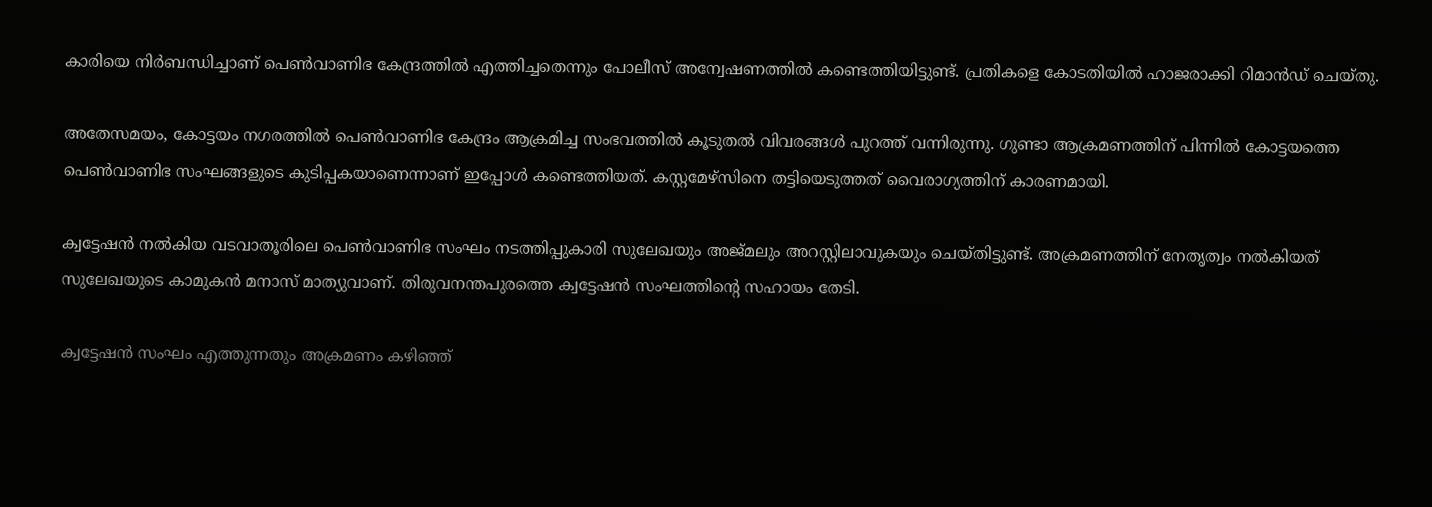കാരിയെ നിര്‍ബന്ധിച്ചാണ് പെണ്‍വാണിഭ കേന്ദ്രത്തില്‍ എത്തിച്ചതെന്നും പോലീസ് അന്വേഷണത്തില്‍ കണ്ടെത്തിയിട്ടുണ്ട്. പ്രതികളെ കോടതിയില്‍ ഹാജരാക്കി റിമാന്‍ഡ് ചെയ്തു.

അതേസമയം, കോട്ടയം നഗരത്തിൽ പെൺവാണിഭ കേന്ദ്രം ആക്രമിച്ച സംഭവത്തില്‍ കൂടുതൽ വിവരങ്ങൾ പുറത്ത് വന്നിരുന്നു. ഗുണ്ടാ ആക്രമണത്തിന് പിന്നില്‍ കോട്ടയത്തെ പെണ്‍വാണിഭ സംഘങ്ങളുടെ കുടിപ്പകയാണെന്നാണ് ഇപ്പോൾ കണ്ടെത്തിയത്. കസ്റ്റമേഴ്സിനെ തട്ടിയെടുത്തത് വൈരാഗ്യത്തിന് കാരണമായി.

ക്വട്ടേഷന്‍ നല്‍കിയ വടവാതൂരിലെ പെണ്‍വാണിഭ സംഘം നടത്തിപ്പുകാരി സുലേഖയും അജ്മലും അറസ്റ്റിലാവുകയും ചെയ്തിട്ടുണ്ട്. അക്രമണത്തിന് നേതൃത്വം നല്‍കിയത് സുലേഖയുടെ കാമുകന്‍ മനാസ് മാത്യുവാണ്. തിരുവനന്തപുരത്തെ ക്വട്ടേഷന്‍ സംഘത്തിന്‍റെ സഹായം തേടി.

ക്വട്ടേഷന്‍ സംഘം എത്തുന്നതും അക്രമണം കഴിഞ്ഞ്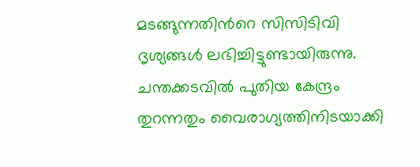മടങ്ങുന്നതിന്‍റെ സിസിടിവി ദൃശ്യങ്ങള്‍ ലഭിച്ചിട്ടുണ്ടായിരുന്നു. ചന്തക്കടവില്‍ പുതിയ കേന്ദ്രം തുറന്നതും വൈരാഗ്യത്തിനിടയാക്കി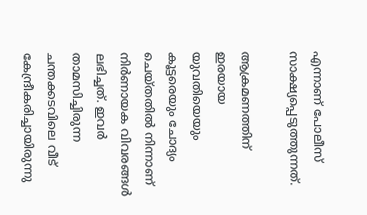എന്നാണ് പോലീസ് സാക്ഷ്യപ്പെടുത്തുന്നത്.

ആക്രമണത്തിന് ഇരയായ യുവതിയെയും കൂട്ടരെയും ചോദ്യം ചെയ്തതിൽ നിന്നാണ് നിർണായക വിവരങ്ങൾ ലഭിച്ചത്. ഇവർ താമസിച്ചിരുന്ന ചന്തക്കടവിലെ വീട് കേന്ദ്രീകരിച്ചായിരുന്നു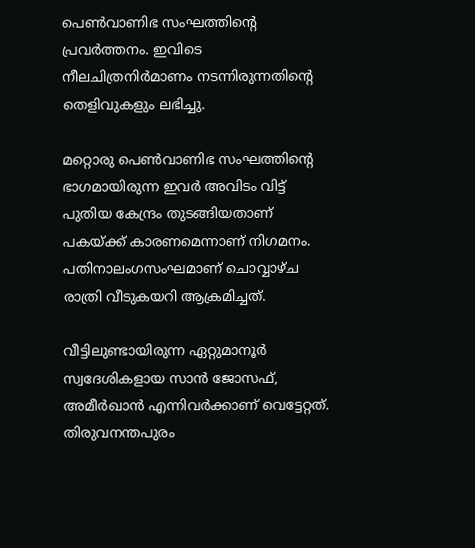പെൺവാണിഭ സംഘത്തിന്റെ പ്രവർത്തനം. ഇവിടെ നീലചിത്രനിർമാണം നടന്നിരുന്നതിന്റെ തെളിവുകളും ലഭിച്ചു.

മറ്റൊരു പെൺവാണിഭ സംഘത്തിന്റെ ഭാഗമായിരുന്ന ഇവർ അവിടം വിട്ട് പുതിയ കേന്ദ്രം തുടങ്ങിയതാണ് പകയ്ക്ക് കാരണമെന്നാണ് നിഗമനം. പതിനാലംഗസംഘമാണ് ചൊവ്വാഴ്ച രാത്രി വീടുകയറി ആക്രമിച്ചത്.

വീട്ടിലുണ്ടായിരുന്ന ഏറ്റുമാനൂർ സ്വദേശികളായ സാൻ ജോസഫ്, അമീർഖാൻ എന്നിവർക്കാണ് വെട്ടേറ്റത്. തിരുവനന്തപുരം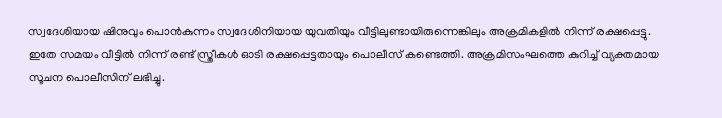സ്വദേശിയായ ഷിനുവും പൊൻകുന്നം സ്വദേശിനിയായ യുവതിയും വീട്ടിലുണ്ടായിരുന്നെങ്കിലും അക്രമികളിൽ നിന്ന് രക്ഷപ്പെട്ടു. ഇതേ സമയം വീട്ടിൽ നിന്ന് രണ്ട് സ്ത്രീകൾ ഓടി രക്ഷപ്പെട്ടതായും പൊലീസ് കണ്ടെത്തി. അക്രമിസംഘത്തെ കുറിച്ച് വ്യക്തമായ സൂചന പൊലീസിന് ലഭിച്ചു.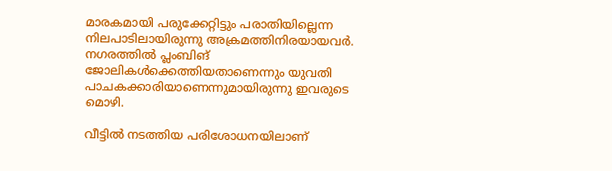മാരകമായി പരുക്കേറ്റിട്ടും പരാതിയില്ലെന്ന നിലപാടിലായിരുന്നു അക്രമത്തിനിരയായവർ. നഗരത്തിൽ പ്ലംബിങ് ജോലികൾക്കെത്തിയതാണെന്നും യുവതി പാചകക്കാരിയാണെന്നുമായിരുന്നു ഇവരുടെ മൊഴി.

വീട്ടിൽ നടത്തിയ പരിശോധനയിലാണ്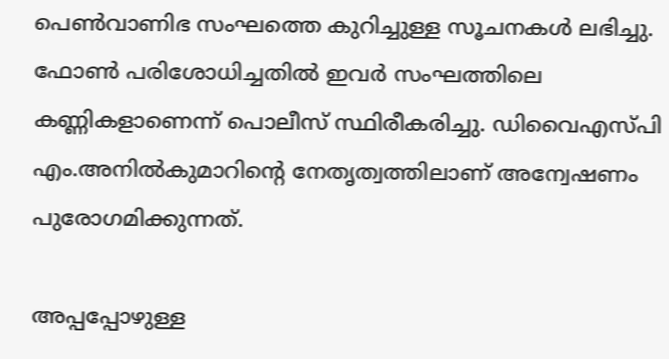പെൺവാണിഭ സംഘത്തെ കുറിച്ചുള്ള സൂചനകൾ ലഭിച്ചു. ഫോൺ പരിശോധിച്ചതിൽ ഇവർ സംഘത്തിലെ കണ്ണികളാണെന്ന് പൊലീസ് സ്ഥിരീകരിച്ചു. ഡിവൈഎസ്പി എം.അനിൽകുമാറിന്റെ നേതൃത്വത്തിലാണ് അന്വേഷണം പുരോഗമിക്കുന്നത്.

അപ്പപ്പോഴുള്ള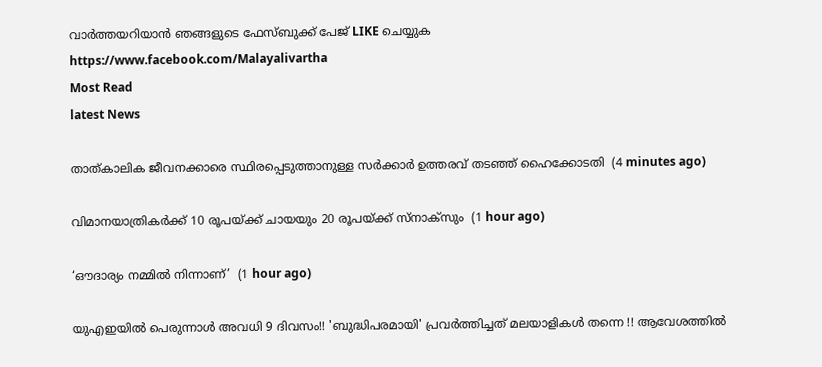വാര്‍ത്തയറിയാന്‍ ഞങ്ങളുടെ ഫേസ്‌ബുക്ക്‌ പേജ് LIKE ചെയ്യുക
https://www.facebook.com/Malayalivartha
Most Read
latest News

താത്കാലിക ജീവനക്കാരെ സ്ഥിരപ്പെടുത്താനുള്ള സര്‍ക്കാര്‍ ഉത്തരവ് തടഞ്ഞ് ഹൈക്കോടതി  (4 minutes ago)

വിമാനയാത്രികര്‍ക്ക് 10 രൂപയ്ക്ക് ചായയും 20 രൂപയ്ക്ക് സ്‌നാക്‌സും  (1 hour ago)

‘ഔദാര്യം നമ്മിൽ നിന്നാണ്’  (1 hour ago)

യുഎഇയിൽ പെരുന്നാൾ അവധി 9 ദിവസം!! 'ബുദ്ധിപരമായി' പ്രവർത്തിച്ചത് മലയാളികൾ തന്നെ !! ആവേശത്തിൽ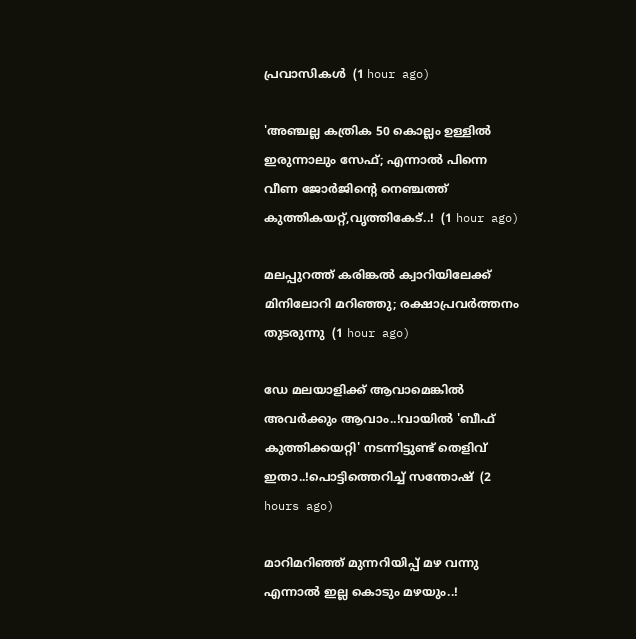പ്രവാസികൾ  (1 hour ago)

'അഞ്ചല്ല കത്രിക 50 കൊല്ലം ഉള്ളില്‍ ഇരുന്നാലും സേഫ്; എന്നാൽ പിന്നെ വീണ ജോർജിന്റെ നെഞ്ചത്ത് കുത്തികയറ്റ്,വൃത്തികേട്..!  (1 hour ago)

മലപ്പുറത്ത് കരിങ്കല്‍ ക്വാറിയിലേക്ക് മിനിലോറി മറിഞ്ഞു; രക്ഷാപ്രവര്‍ത്തനം തുടരുന്നു  (1 hour ago)

ഡേ മലയാളിക്ക് ആവാമെങ്കിൽ അവർക്കും ആവാം..!വായിൽ 'ബീഫ് കുത്തിക്കയറ്റി' നടന്നിട്ടുണ്ട് തെളിവ് ഇതാ..!പൊട്ടിത്തെറിച്ച് സന്തോഷ്  (2 hours ago)

മാറിമറിഞ്ഞ് മുന്നറിയിപ്പ് മഴ വന്നു എന്നാൽ ഇല്ല കൊടും മഴയും..!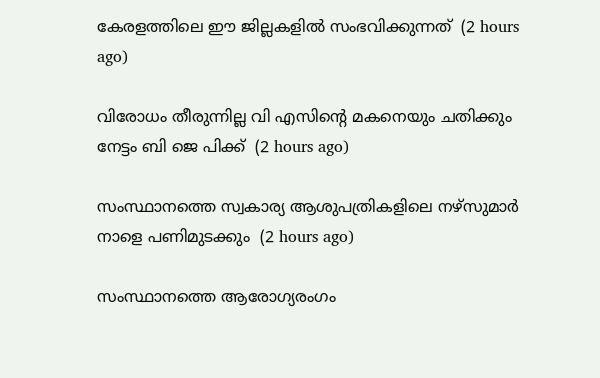കേരളത്തിലെ ഈ ജില്ലകളിൽ സംഭവിക്കുന്നത്  (2 hours ago)

വിരോധം തീരുന്നില്ല വി എസിന്റെ മകനെയും ചതിക്കും നേട്ടം ബി ജെ പിക്ക്  (2 hours ago)

സംസ്ഥാനത്തെ സ്വകാര്യ ആശുപത്രികളിലെ നഴ്‌സുമാര്‍ നാളെ പണിമുടക്കും  (2 hours ago)

സംസ്ഥാനത്തെ ആരോഗ്യരംഗം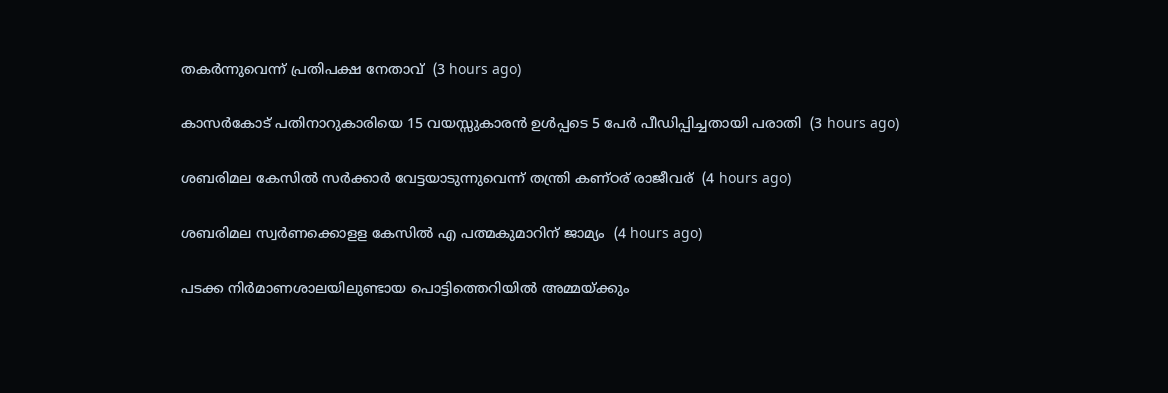തകര്‍ന്നുവെന്ന് പ്രതിപക്ഷ നേതാവ്  (3 hours ago)

കാസര്‍കോട് പതിനാറുകാരിയെ 15 വയസ്സുകാരന്‍ ഉള്‍പ്പടെ 5 പേര്‍ പീഡിപ്പിച്ചതായി പരാതി  (3 hours ago)

ശബരിമല കേസില്‍ സര്‍ക്കാര്‍ വേട്ടയാടുന്നുവെന്ന് തന്ത്രി കണ്ഠര് രാജീവര്  (4 hours ago)

ശബരിമല സ്വര്‍ണക്കൊളള കേസില്‍ എ പത്മകുമാറിന് ജാമ്യം  (4 hours ago)

പടക്ക നിര്‍മാണശാലയിലുണ്ടായ പൊട്ടിത്തെറിയില്‍ അമ്മയ്ക്കും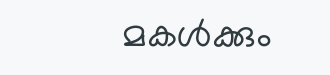മകള്‍ക്കും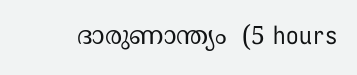ദാരുണാന്ത്യം  (5 hours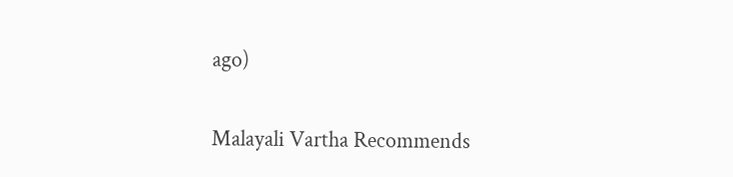ago)

Malayali Vartha Recommends